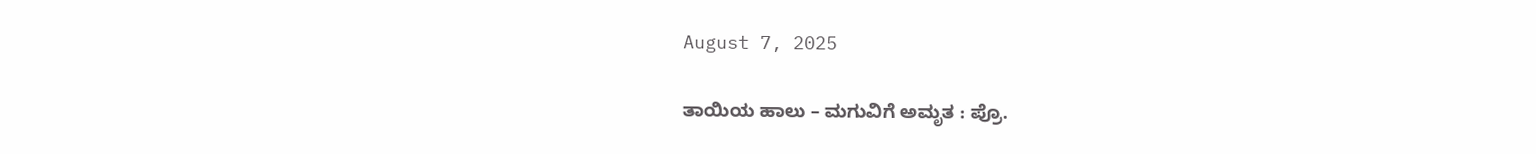August 7, 2025

ತಾಯಿಯ ಹಾಲು – ಮಗುವಿಗೆ ಅಮೃತ : ಪ್ರೊ.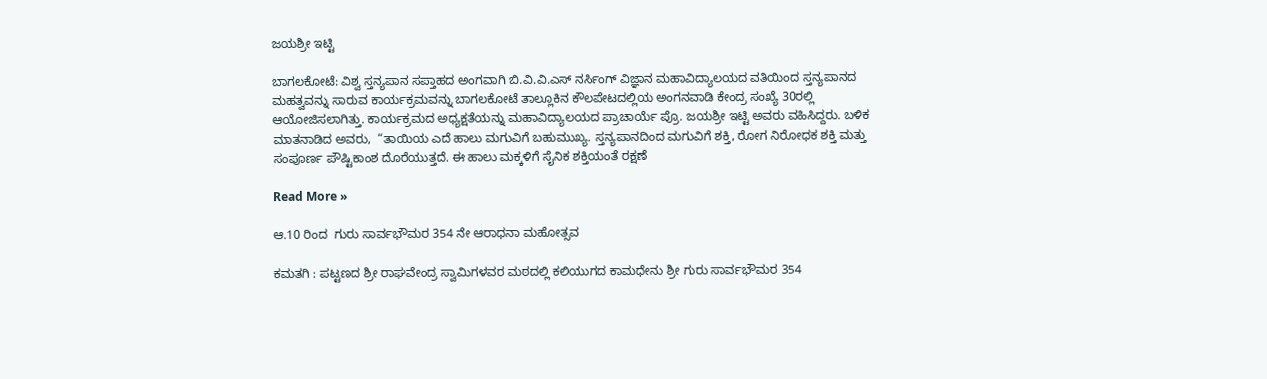ಜಯಶ್ರೀ ಇಟ್ಟಿ

ಬಾಗಲಕೋಟೆ: ವಿಶ್ವ ಸ್ತನ್ಯಪಾನ ಸಪ್ತಾಹದ ಅಂಗವಾಗಿ ಬಿ.ವಿ.ವಿ.ಎಸ್ ನರ್ಸಿಂಗ್ ವಿಜ್ಞಾನ ಮಹಾವಿದ್ಯಾಲಯದ ವತಿಯಿಂದ ಸ್ತನ್ಯಪಾನದ ಮಹತ್ವವನ್ನು ಸಾರುವ ಕಾರ್ಯಕ್ರಮವನ್ನು ಬಾಗಲಕೋಟೆ ತಾಲ್ಲೂಕಿನ ಕೌಲಪೇಟದಲ್ಲಿಯ ಅಂಗನವಾಡಿ ಕೇಂದ್ರ ಸಂಖ್ಯೆ 30ರಲ್ಲಿ ಆಯೋಜಿಸಲಾಗಿತ್ತು. ಕಾರ್ಯಕ್ರಮದ ಅಧ್ಯಕ್ಷತೆಯನ್ನು ಮಹಾವಿದ್ಯಾಲಯದ ಪ್ರಾಚಾರ್ಯೆ ಪ್ರೊ. ಜಯಶ್ರೀ ಇಟ್ಟಿ ಅವರು ವಹಿಸಿದ್ದರು. ಬಳಿಕ ಮಾತನಾಡಿದ ಅವರು,  “ತಾಯಿಯ ಎದೆ ಹಾಲು ಮಗುವಿಗೆ ಬಹುಮುಖ್ಯ. ಸ್ತನ್ಯಪಾನದಿಂದ ಮಗುವಿಗೆ ಶಕ್ತಿ, ರೋಗ ನಿರೋಧಕ ಶಕ್ತಿ ಮತ್ತು ಸಂಪೂರ್ಣ ಪೌಷ್ಟಿಕಾಂಶ ದೊರೆಯುತ್ತದೆ. ಈ ಹಾಲು ಮಕ್ಕಳಿಗೆ ಸೈನಿಕ ಶಕ್ತಿಯಂತೆ ರಕ್ಷಣೆ

Read More »

ಆ.10 ರಿಂದ  ಗುರು ಸಾರ್ವಭೌಮರ 354 ನೇ ಆರಾಧನಾ ಮಹೋತ್ಸವ

ಕಮತಗಿ : ಪಟ್ಟಣದ ಶ್ರೀ ರಾಘವೇಂದ್ರ ಸ್ವಾಮಿಗಳವರ ಮಠದಲ್ಲಿ ಕಲಿಯುಗದ ಕಾಮಧೇನು ಶ್ರೀ ಗುರು ಸಾರ್ವಭೌಮರ 354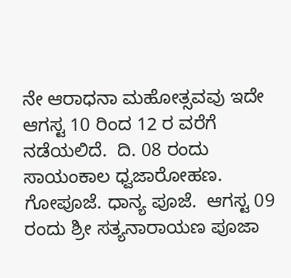ನೇ ಆರಾಧನಾ ಮಹೋತ್ಸವವು ಇದೇ ಆಗಸ್ಟ 10 ರಿಂದ 12 ರ ವರೆಗೆ  ನಡೆಯಲಿದೆ.  ದಿ. 08 ರಂದು ಸಾಯಂಕಾಲ ಧ್ವಜಾರೋಹಣ. ಗೋಪೂಜೆ. ಧಾನ್ಯ ಪೂಜೆ.  ಆಗಸ್ಟ 09 ರಂದು ಶ್ರೀ ಸತ್ಯನಾರಾಯಣ ಪೂಜಾ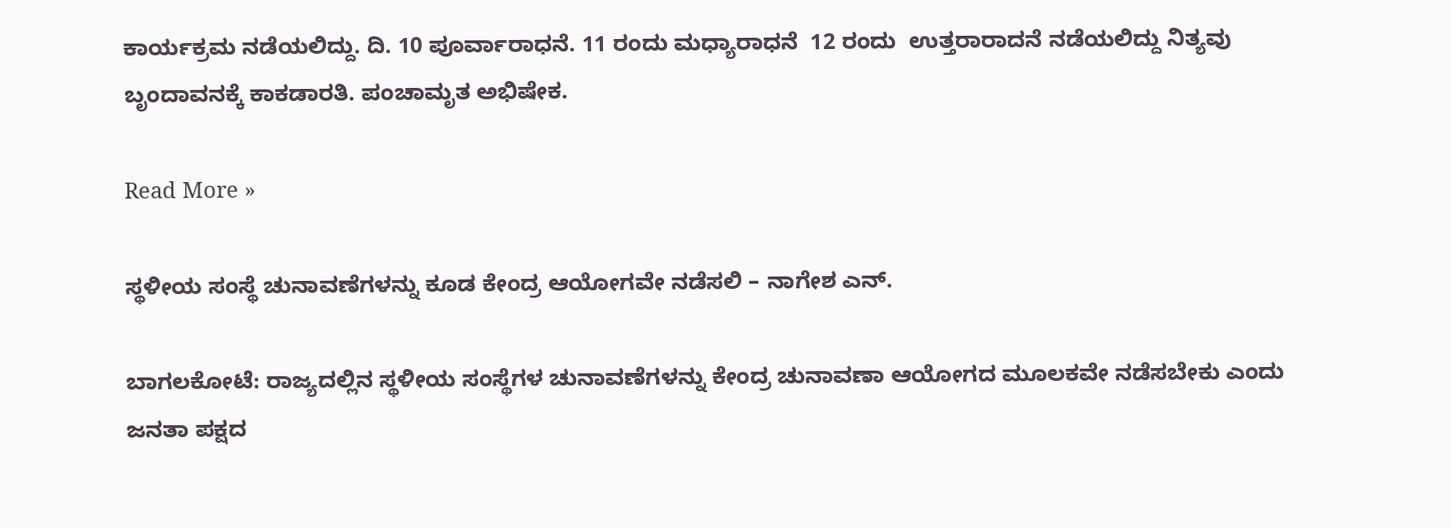ಕಾರ್ಯಕ್ರಮ ನಡೆಯಲಿದ್ದು. ದಿ. 10 ಪೂರ್ವಾರಾಧನೆ. 11 ರಂದು ಮಧ್ಯಾರಾಧನೆ  12 ರಂದು  ಉತ್ತರಾರಾದನೆ ನಡೆಯಲಿದ್ದು ನಿತ್ಯವು ಬೃಂದಾವನಕ್ಕೆ ಕಾಕಡಾರತಿ. ಪಂಚಾಮೃತ ಅಭಿಷೇಕ.

Read More »

ಸ್ಥಳೀಯ ಸಂಸ್ಥೆ ಚುನಾವಣೆಗಳನ್ನು ಕೂಡ ಕೇಂದ್ರ ಆಯೋಗವೇ ನಡೆಸಲಿ – ನಾಗೇಶ ಎನ್.

ಬಾಗಲಕೋಟೆ: ರಾಜ್ಯದಲ್ಲಿನ ಸ್ಥಳೀಯ ಸಂಸ್ಥೆಗಳ ಚುನಾವಣೆಗಳನ್ನು ಕೇಂದ್ರ ಚುನಾವಣಾ ಆಯೋಗದ ಮೂಲಕವೇ ನಡೆಸಬೇಕು ಎಂದು  ಜನತಾ ಪಕ್ಷದ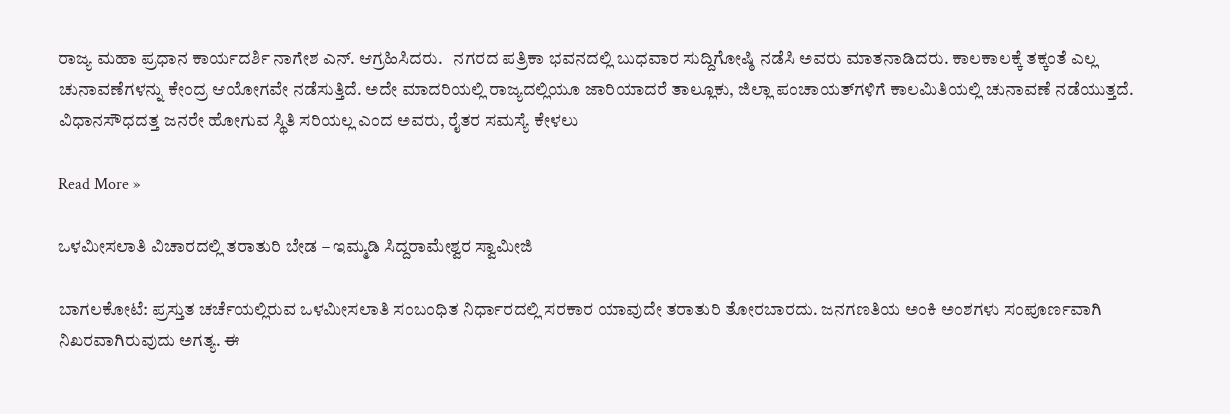ರಾಜ್ಯ ಮಹಾ ಪ್ರಧಾನ ಕಾರ್ಯದರ್ಶಿ ನಾಗೇಶ ಎನ್. ಆಗ್ರಹಿಸಿದರು.   ನಗರದ ಪತ್ರಿಕಾ ಭವನದಲ್ಲಿ ಬುಧವಾರ ಸುದ್ದಿಗೋಷ್ಠಿ ನಡೆಸಿ ಅವರು ಮಾತನಾಡಿದರು. ಕಾಲಕಾಲಕ್ಕೆ ತಕ್ಕಂತೆ ಎಲ್ಲ ಚುನಾವಣೆಗಳನ್ನು ಕೇಂದ್ರ ಆಯೋಗವೇ ನಡೆಸುತ್ತಿದೆ. ಅದೇ ಮಾದರಿಯಲ್ಲಿ ರಾಜ್ಯದಲ್ಲಿಯೂ ಜಾರಿಯಾದರೆ ತಾಲ್ಲೂಕು, ಜಿಲ್ಲಾ ಪಂಚಾಯತ್‌ಗಳಿಗೆ ಕಾಲಮಿತಿಯಲ್ಲಿ ಚುನಾವಣೆ ನಡೆಯುತ್ತದೆ. ವಿಧಾನಸೌಧದತ್ತ ಜನರೇ ಹೋಗುವ ಸ್ಥಿತಿ ಸರಿಯಲ್ಲ ಎಂದ ಅವರು, ರೈತರ ಸಮಸ್ಯೆ ಕೇಳಲು

Read More »

ಒಳಮೀಸಲಾತಿ ವಿಚಾರದಲ್ಲಿ ತರಾತುರಿ ಬೇಡ – ಇಮ್ಮಡಿ ಸಿದ್ದರಾಮೇಶ್ವರ ಸ್ವಾಮೀಜಿ

ಬಾಗಲಕೋಟೆ: ಪ್ರಸ್ತುತ ಚರ್ಚೆಯಲ್ಲಿರುವ ಒಳಮೀಸಲಾತಿ ಸಂಬಂಧಿತ ನಿರ್ಧಾರದಲ್ಲಿ ಸರಕಾರ ಯಾವುದೇ ತರಾತುರಿ ತೋರಬಾರದು. ಜನಗಣತಿಯ ಅಂಕಿ ಅಂಶಗಳು ಸಂಪೂರ್ಣವಾಗಿ ನಿಖರವಾಗಿರುವುದು ಅಗತ್ಯ. ಈ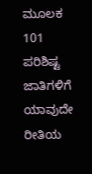ಮೂಲಕ 101 ಪರಿಶಿಷ್ಟ ಜಾತಿಗಳಿಗೆ ಯಾವುದೇ ರೀತಿಯ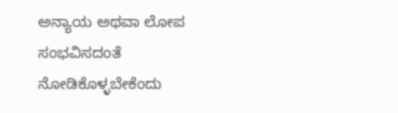ಅನ್ಯಾಯ ಅಥವಾ ಲೋಪ ಸಂಭವಿಸದಂತೆ ನೋಡಿಕೊಳ್ಳಬೇಕೆಂದು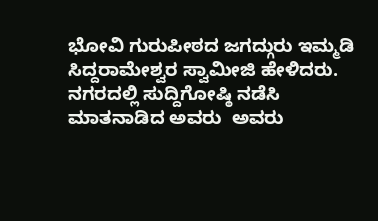ಭೋವಿ ಗುರುಪೀಠದ ಜಗದ್ಗುರು ಇಮ್ಮಡಿ ಸಿದ್ದರಾಮೇಶ್ವರ ಸ್ವಾಮೀಜಿ ಹೇಳಿದರು. ನಗರದಲ್ಲಿ ಸುದ್ದಿಗೋಷ್ಠಿ ನಡೆಸಿ ಮಾತನಾಡಿದ ಅವರು  ಅವರು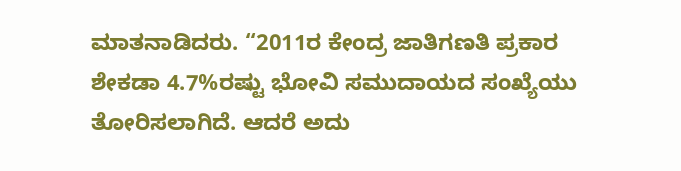ಮಾತನಾಡಿದರು. “2011ರ ಕೇಂದ್ರ ಜಾತಿಗಣತಿ ಪ್ರಕಾರ ಶೇಕಡಾ 4.7%ರಷ್ಟು ಭೋವಿ ಸಮುದಾಯದ ಸಂಖ್ಯೆಯು ತೋರಿಸಲಾಗಿದೆ. ಆದರೆ ಅದು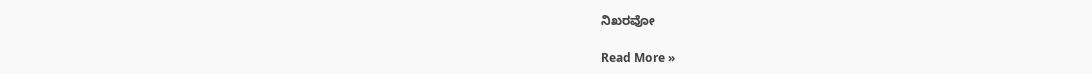ನಿಖರವೋ

Read More »